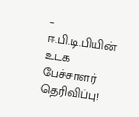– ஈ.பி.டி.பியின் உடக பேச்சாளர் தெரிவிப்பு!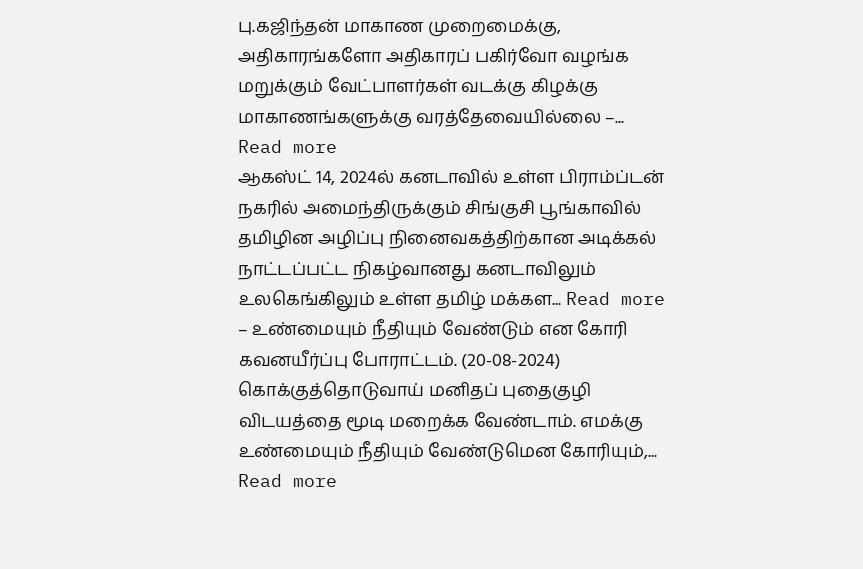பு.கஜிந்தன் மாகாண முறைமைக்கு, அதிகாரங்களோ அதிகாரப் பகிர்வோ வழங்க மறுக்கும் வேட்பாளர்கள் வடக்கு கிழக்கு மாகாணங்களுக்கு வரத்தேவையில்லை –... Read more
ஆகஸ்ட் 14, 2024ல் கனடாவில் உள்ள பிராம்ப்டன் நகரில் அமைந்திருக்கும் சிங்குசி பூங்காவில் தமிழின அழிப்பு நினைவகத்திற்கான அடிக்கல் நாட்டப்பட்ட நிகழ்வானது கனடாவிலும் உலகெங்கிலும் உள்ள தமிழ் மக்கள... Read more
– உண்மையும் நீதியும் வேண்டும் என கோரி கவனயீர்ப்பு போராட்டம். (20-08-2024) கொக்குத்தொடுவாய் மனிதப் புதைகுழி விடயத்தை மூடி மறைக்க வேண்டாம். எமக்கு உண்மையும் நீதியும் வேண்டுமென கோரியும்,... Read more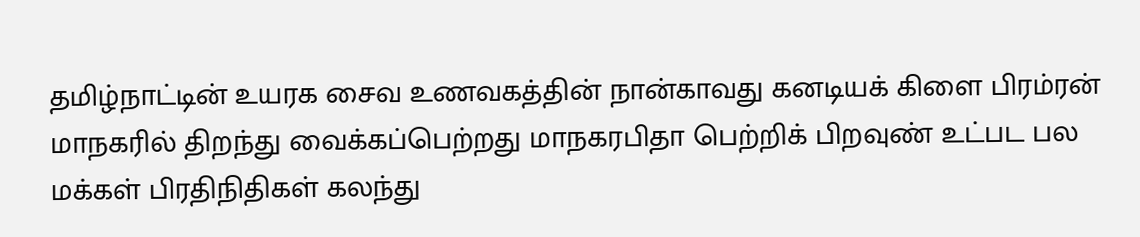தமிழ்நாட்டின் உயரக சைவ உணவகத்தின் நான்காவது கனடியக் கிளை பிரம்ரன் மாநகரில் திறந்து வைக்கப்பெற்றது மாநகரபிதா பெற்றிக் பிறவுண் உட்பட பல மக்கள் பிரதிநிதிகள் கலந்து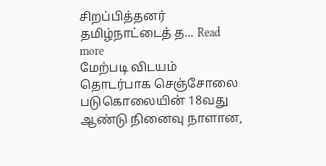சிறப்பித்தனர் தமிழ்நாட்டைத் த... Read more
மேற்படி விடயம் தொடர்பாக செஞ்சோலை படுகொலையின் 18வது ஆண்டு நினைவு நாளான,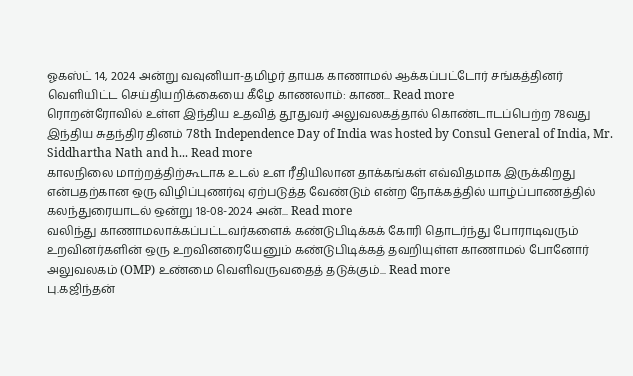ஓகஸ்ட் 14, 2024 அன்று வவுனியா-தமிழர் தாயக காணாமல் ஆக்கப்பட்டோர் சங்கத்தினர் வெளியிட்ட செய்தியறிக்கையை கீழே காணலாம்: காண... Read more
ரொறன்ரோவில் உள்ள இந்திய உதவித் தூதுவர் அலுவலகத்தால் கொண்டாடப்பெற்ற 78வது இந்திய சுதந்திர தினம் 78th Independence Day of India was hosted by Consul General of India, Mr. Siddhartha Nath and h... Read more
காலநிலை மாற்றத்திற்கூடாக உடல் உள ரீதியிலான தாக்கங்கள் எவ்விதமாக இருக்கிறது என்பதற்கான ஒரு விழிப்புணர்வு ஏற்படுத்த வேண்டும் என்ற நோக்கத்தில் யாழ்ப்பாணத்தில் கலந்துரையாடல் ஒன்று 18-08-2024 அன்... Read more
வலிந்து காணாமலாக்கப்பட்டவர்களைக் கண்டுபிடிக்கக் கோரி தொடர்ந்து போராடிவரும் உறவினர்களின் ஒரு உறவினரையேனும் கண்டுபிடிக்கத் தவறியுள்ள காணாமல் போனோர் அலுவலகம் (OMP) உண்மை வெளிவருவதைத் தடுக்கும்... Read more
பு.கஜிந்தன்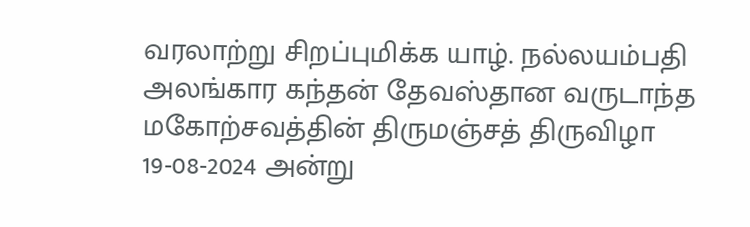வரலாற்று சிறப்புமிக்க யாழ். நல்லயம்பதி அலங்கார கந்தன் தேவஸ்தான வருடாந்த மகோற்சவத்தின் திருமஞ்சத் திருவிழா 19-08-2024 அன்று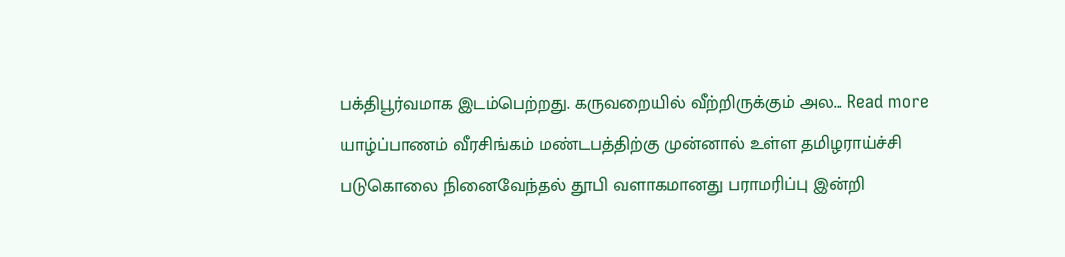பக்திபூர்வமாக இடம்பெற்றது. கருவறையில் வீற்றிருக்கும் அல... Read more
யாழ்ப்பாணம் வீரசிங்கம் மண்டபத்திற்கு முன்னால் உள்ள தமிழராய்ச்சி படுகொலை நினைவேந்தல் தூபி வளாகமானது பராமரிப்பு இன்றி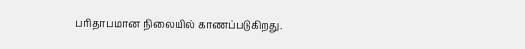பரிதாபமான நிலையில் காணப்படுகிறது.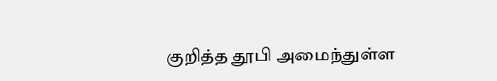குறித்த தூபி அமைந்துள்ள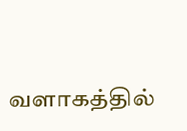வளாகத்தில்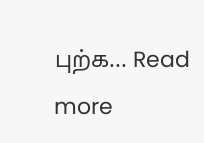புற்க... Read more